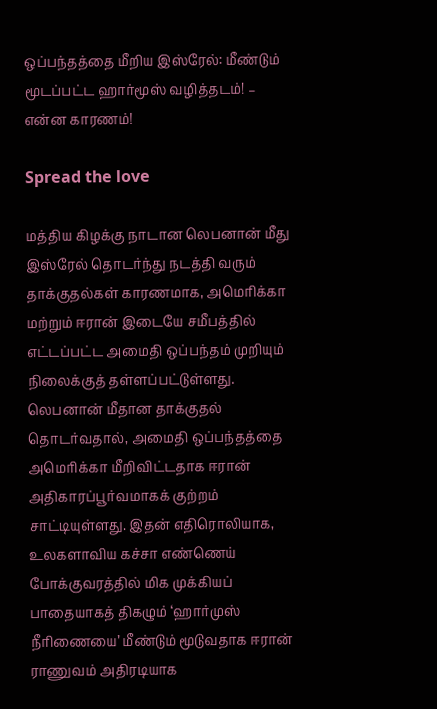ஒப்பந்தத்தை மீறிய இஸ்ரேல்: மீண்டும் மூடப்பட்ட ஹார்மூஸ் வழித்தடம்! – என்ன காரணம்!

Spread the love

மத்திய கிழக்கு நாடான லெபனான் மீது இஸ்ரேல் தொடர்ந்து நடத்தி வரும் தாக்குதல்கள் காரணமாக, அமெரிக்கா மற்றும் ஈரான் இடையே சமீபத்தில் எட்டப்பட்ட அமைதி ஒப்பந்தம் முறியும் நிலைக்குத் தள்ளப்பட்டுள்ளது. லெபனான் மீதான தாக்குதல் தொடர்வதால், அமைதி ஒப்பந்தத்தை அமெரிக்கா மீறிவிட்டதாக ஈரான் அதிகாரப்பூர்வமாகக் குற்றம் சாட்டியுள்ளது. இதன் எதிரொலியாக, உலகளாவிய கச்சா எண்ணெய் போக்குவரத்தில் மிக முக்கியப் பாதையாகத் திகழும் ‘ஹார்முஸ் நீரிணையை’ மீண்டும் மூடுவதாக ஈரான் ராணுவம் அதிரடியாக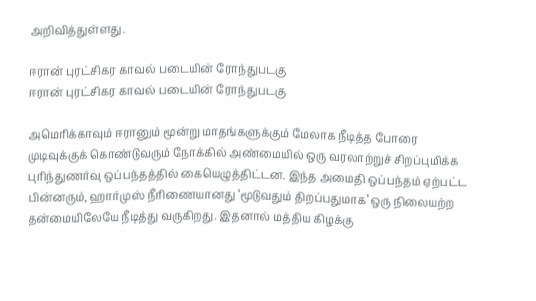அறிவித்துள்ளது.

ஈரான் புரட்சிகர காவல் படையின் ரோந்துபடகு
ஈரான் புரட்சிகர காவல் படையின் ரோந்துபடகு

அமெரிக்காவும் ஈரானும் மூன்று மாதங்களுக்கும் மேலாக நீடித்த போரை முடிவுக்குக் கொண்டுவரும் நோக்கில் அண்மையில் ஒரு வரலாற்றுச் சிறப்புமிக்க புரிந்துணர்வு ஒப்பந்தத்தில் கையெழுத்திட்டன. இந்த அமைதி ஒப்பந்தம் ஏற்பட்ட பின்னரும், ஹார்முஸ் நீரிணையானது ‘மூடுவதும் திறப்பதுமாக’ ஒரு நிலையற்ற தன்மையிலேயே நீடித்து வருகிறது. இதனால் மத்திய கிழக்கு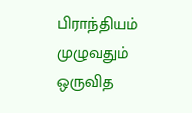பிராந்தியம் முழுவதும் ஒருவித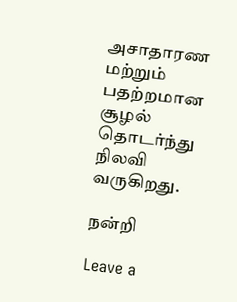அசாதாரண மற்றும் பதற்றமான சூழல் தொடர்ந்து நிலவி வருகிறது.

நன்றி

Leave a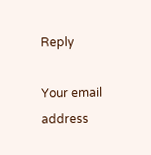Reply

Your email address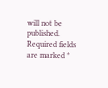will not be published. Required fields are marked *